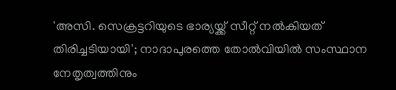'അസി. സെക്രട്ടറിയുടെ ഭാര്യയ്ക്ക് സീറ്റ് നൽകിയത് തിരിച്ചടിയായി'; നാദാപുരത്തെ തോൽവിയിൽ സംസ്ഥാന നേതൃത്വത്തിനും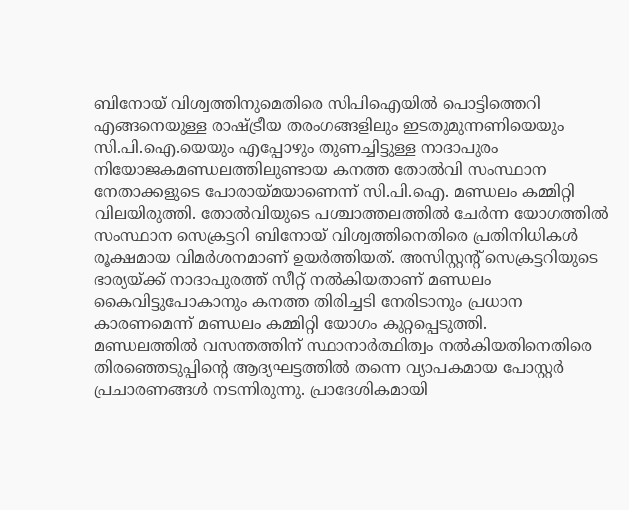ബിനോയ് വിശ്വത്തിനുമെതിരെ സിപിഐയിൽ പൊട്ടിത്തെറി
എങ്ങനെയുള്ള രാഷ്ട്രീയ തരംഗങ്ങളിലും ഇടതുമുന്നണിയെയും സി.പി.ഐ.യെയും എപ്പോഴും തുണച്ചിട്ടുള്ള നാദാപുരം നിയോജകമണ്ഡലത്തിലുണ്ടായ കനത്ത തോൽവി സംസ്ഥാന നേതാക്കളുടെ പോരായ്മയാണെന്ന് സി.പി.ഐ. മണ്ഡലം കമ്മിറ്റി വിലയിരുത്തി. തോൽവിയുടെ പശ്ചാത്തലത്തിൽ ചേർന്ന യോഗത്തിൽ സംസ്ഥാന സെക്രട്ടറി ബിനോയ് വിശ്വത്തിനെതിരെ പ്രതിനിധികൾ രൂക്ഷമായ വിമർശനമാണ് ഉയർത്തിയത്. അസിസ്റ്റന്റ് സെക്രട്ടറിയുടെ ഭാര്യയ്ക്ക് നാദാപുരത്ത് സീറ്റ് നൽകിയതാണ് മണ്ഡലം കൈവിട്ടുപോകാനും കനത്ത തിരിച്ചടി നേരിടാനും പ്രധാന കാരണമെന്ന് മണ്ഡലം കമ്മിറ്റി യോഗം കുറ്റപ്പെടുത്തി.
മണ്ഡലത്തിൽ വസന്തത്തിന് സ്ഥാനാർത്ഥിത്വം നൽകിയതിനെതിരെ തിരഞ്ഞെടുപ്പിന്റെ ആദ്യഘട്ടത്തിൽ തന്നെ വ്യാപകമായ പോസ്റ്റർ പ്രചാരണങ്ങൾ നടന്നിരുന്നു. പ്രാദേശികമായി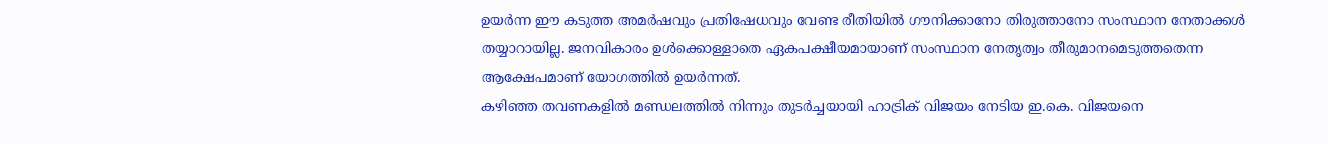ഉയർന്ന ഈ കടുത്ത അമർഷവും പ്രതിഷേധവും വേണ്ട രീതിയിൽ ഗൗനിക്കാനോ തിരുത്താനോ സംസ്ഥാന നേതാക്കൾ തയ്യാറായില്ല. ജനവികാരം ഉൾക്കൊള്ളാതെ ഏകപക്ഷീയമായാണ് സംസ്ഥാന നേതൃത്വം തീരുമാനമെടുത്തതെന്ന ആക്ഷേപമാണ് യോഗത്തിൽ ഉയർന്നത്.
കഴിഞ്ഞ തവണകളിൽ മണ്ഡലത്തിൽ നിന്നും തുടർച്ചയായി ഹാട്രിക് വിജയം നേടിയ ഇ.കെ. വിജയനെ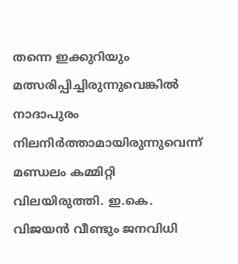തന്നെ ഇക്കുറിയും മത്സരിപ്പിച്ചിരുന്നുവെങ്കിൽ നാദാപുരം നിലനിർത്താമായിരുന്നുവെന്ന് മണ്ഡലം കമ്മിറ്റി വിലയിരുത്തി. ഇ.കെ. വിജയൻ വീണ്ടും ജനവിധി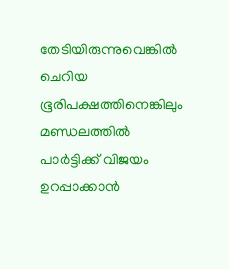തേടിയിരുന്നുവെങ്കിൽ ചെറിയ ഭൂരിപക്ഷത്തിനെങ്കിലും മണ്ഡലത്തിൽ പാർട്ടിക്ക് വിജയം ഉറപ്പാക്കാൻ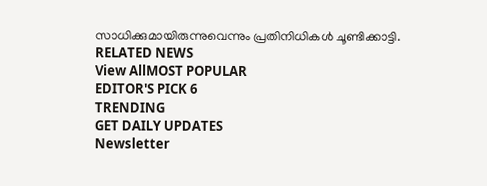സാധിക്കുമായിരുന്നുവെന്നും പ്രതിനിധികൾ ചൂണ്ടിക്കാട്ടി.
RELATED NEWS
View AllMOST POPULAR
EDITOR'S PICK 6
TRENDING
GET DAILY UPDATES
Newsletter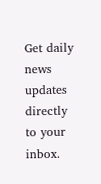Get daily news updates directly to your inbox.